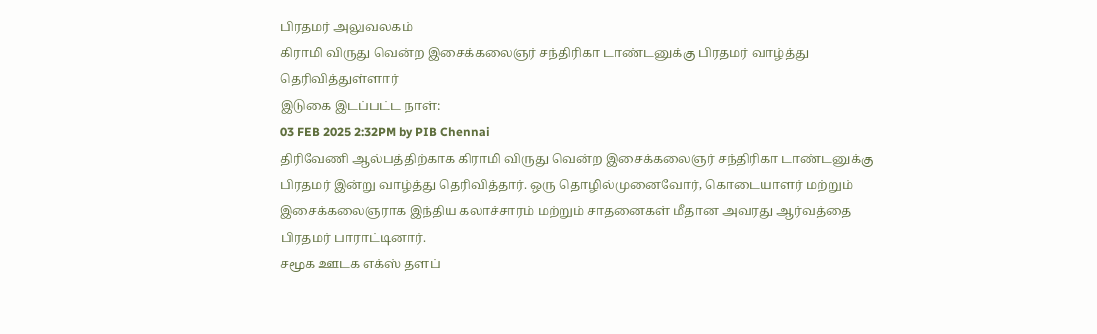பிரதமர் அலுவலகம்
கிராமி விருது வென்ற இசைக்கலைஞர் சந்திரிகா டாண்டனுக்கு பிரதமர் வாழ்த்து தெரிவித்துள்ளார்
இடுகை இடப்பட்ட நாள்:
03 FEB 2025 2:32PM by PIB Chennai
திரிவேணி ஆல்பத்திற்காக கிராமி விருது வென்ற இசைக்கலைஞர் சந்திரிகா டாண்டனுக்கு பிரதமர் இன்று வாழ்த்து தெரிவித்தார். ஒரு தொழில்முனைவோர், கொடையாளர் மற்றும் இசைக்கலைஞராக இந்திய கலாச்சாரம் மற்றும் சாதனைகள் மீதான அவரது ஆர்வத்தை பிரதமர் பாராட்டினார்.
சமூக ஊடக எக்ஸ் தளப்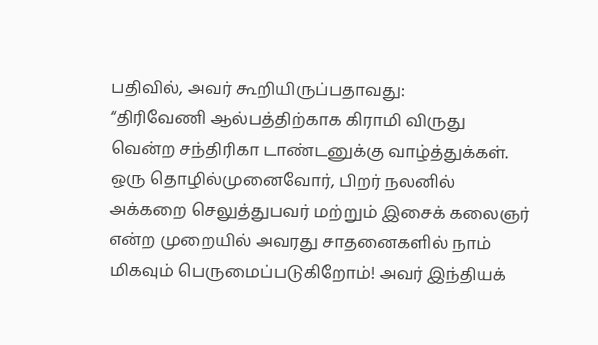பதிவில், அவர் கூறியிருப்பதாவது:
“திரிவேணி ஆல்பத்திற்காக கிராமி விருது வென்ற சந்திரிகா டாண்டனுக்கு வாழ்த்துக்கள். ஒரு தொழில்முனைவோர், பிறர் நலனில் அக்கறை செலுத்துபவர் மற்றும் இசைக் கலைஞர் என்ற முறையில் அவரது சாதனைகளில் நாம் மிகவும் பெருமைப்படுகிறோம்! அவர் இந்தியக்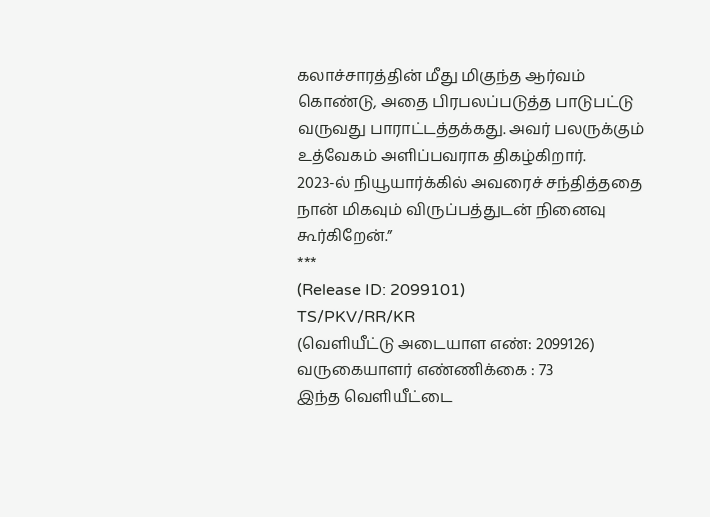கலாச்சாரத்தின் மீது மிகுந்த ஆர்வம் கொண்டு, அதை பிரபலப்படுத்த பாடுபட்டு வருவது பாராட்டத்தக்கது. அவர் பலருக்கும் உத்வேகம் அளிப்பவராக திகழ்கிறார்.
2023-ல் நியூயார்க்கில் அவரைச் சந்தித்ததை நான் மிகவும் விருப்பத்துடன் நினைவு கூர்கிறேன்.”
***
(Release ID: 2099101)
TS/PKV/RR/KR
(வெளியீட்டு அடையாள எண்: 2099126)
வருகையாளர் எண்ணிக்கை : 73
இந்த வெளியீட்டை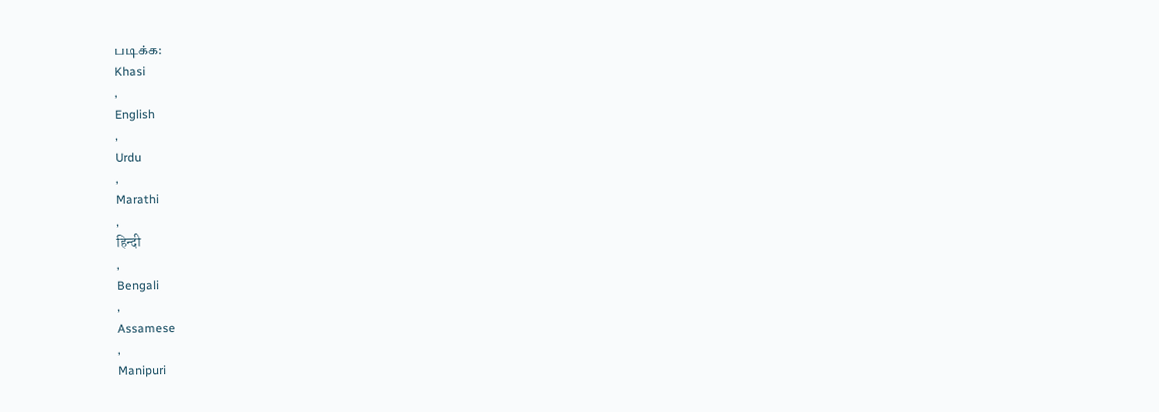படிக்க:
Khasi
,
English
,
Urdu
,
Marathi
,
हिन्दी
,
Bengali
,
Assamese
,
Manipuri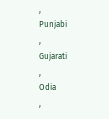,
Punjabi
,
Gujarati
,
Odia
,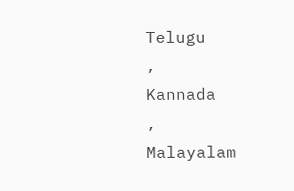Telugu
,
Kannada
,
Malayalam